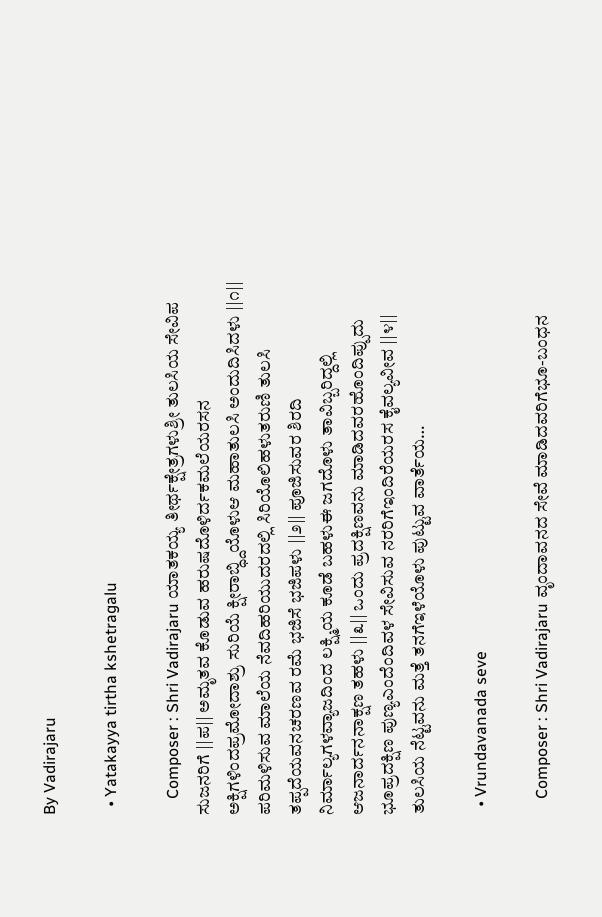By Vadirajaru

  • Yatakayya tirtha kshetragalu

    Composer : Shri Vadirajaru ಯಾತಕಯ್ಯ ತೀರ್ಥಕ್ಷೇತ್ರಗಳುಶ್ರೀ ತುಲಸಿಯ ಸೇವಿಪ ಸುಜನರಿಗೆ ||ಪ|| ಅಮೃತವ ಕೊಡುವ ಹರುಷದೊಳಿರ್ದಕಮಲೆಯರಸನ ಅಕ್ಷಿಗಳಿಂದಪ್ರಮೋದಾಶ್ರು ಸುರಿಯೆ ಕ್ಷೀರಾಬ್ಧ್ದಿಯೊಳುಆ ಮಹಾತುಲಸಿ ಅಂದುದಿಸಿದಳು ||೧|| ಪರಿಮಳಿಸುವ ಮಾಲೆಯ ನೆವದಿಹರಿಯುದರದಲ್ಲಿ ಸಿರಿಯೊಲಿಹಳುತರುಣಿ ತುಲಸಿ ತಪ್ಪದೆಯವನಚರಣವ ರಮೆ ಭಜಿಸೆ ಭಜಿಪಳು ||೨|| ಪೂಜಿಸುವರ ಶಿರದಿ ನಿರ್ಮಾಲ್ಯಗಳವ್ಯಾಜದಿಂದ ಲಕ್ಷ್ಮಿಯ ಕೂಡೆ ಬಹಳುಈ ಜಗದೊಳು ತಾವಿಬ್ಬರಿದ್ದಲ್ಲಿ ಆಜನಾರ್ದನನಾಕ್ಷಣ ತಹಳು ||೩|| ಒಂದು ಪ್ರದಕ್ಷಿಣವನು ಮಾಡಿದವರಹೊಂದಿಪ್ಪುದು ಭೂಪ್ರದಕ್ಷಿಣ ಪುಣ್ಯಎಂದೆಂದಿವಳ ಸೇವಿಸುವ ನರರಿಗೆಇಂದಿರೆಯರಸ ಕೈವಲ್ಯವೀವ ||೪|| ತುಲಸಿಯ ನೆಟ್ಟವನು ಮತ್ತೆ ತನಗೆಇಳೆಯೊಳು ಪುಟ್ಟುವ ವಾರ್ತೆಯ…

  • Vrundavanada seve

    Composer : Shri Vadirajaru ವೃಂದಾವನದ ಸೇವೆ ಮಾಡಿದವರಿಗೆಭೂ-ಬಂಧನ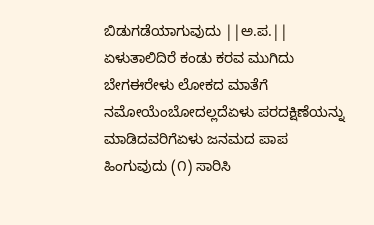ಬಿಡುಗಡೆಯಾಗುವುದು ||ಅ.ಪ.|| ಏಳುತಾಲಿದಿರೆ ಕಂಡು ಕರವ ಮುಗಿದು ಬೇಗಈರೇಳು ಲೋಕದ ಮಾತೆಗೆ ನಮೋಯೆಂಬೋದಲ್ಲದೆಏಳು ಪರದಕ್ಷಿಣೆಯನ್ನು ಮಾಡಿದವರಿಗೆಏಳು ಜನಮದ ಪಾಪ ಹಿಂಗುವುದು (೧) ಸಾರಿಸಿ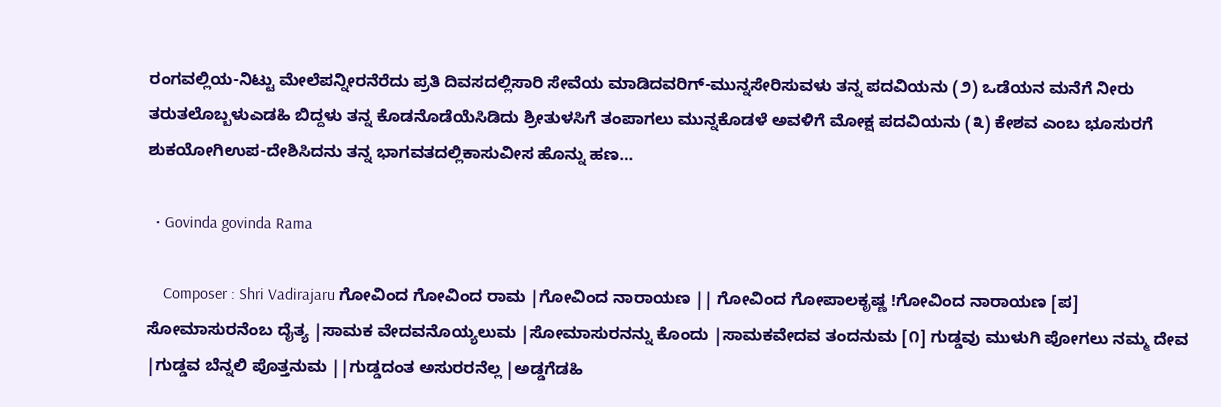ರಂಗವಲ್ಲಿಯ-ನಿಟ್ಟು ಮೇಲೆಪನ್ನೀರನೆರೆದು ಪ್ರತಿ ದಿವಸದಲ್ಲಿಸಾರಿ ಸೇವೆಯ ಮಾಡಿದವರಿಗ್-ಮುನ್ನಸೇರಿಸುವಳು ತನ್ನ ಪದವಿಯನು (೨) ಒಡೆಯನ ಮನೆಗೆ ನೀರು ತರುತಲೊಬ್ಬಳುಎಡಹಿ ಬಿದ್ದಳು ತನ್ನ ಕೊಡನೊಡೆಯೆಸಿಡಿದು ಶ್ರೀತುಳಸಿಗೆ ತಂಪಾಗಲು ಮುನ್ನಕೊಡಳೆ ಅವಳಿಗೆ ಮೋಕ್ಷ ಪದವಿಯನು (೩) ಕೇಶವ ಎಂಬ ಭೂಸುರಗೆ ಶುಕಯೋಗಿಉಪ-ದೇಶಿಸಿದನು ತನ್ನ ಭಾಗವತದಲ್ಲಿಕಾಸುವೀಸ ಹೊನ್ನು ಹಣ…

  • Govinda govinda Rama

    Composer : Shri Vadirajaru ಗೋವಿಂದ ಗೋವಿಂದ ರಾಮ |ಗೋವಿಂದ ನಾರಾಯಣ || ಗೋವಿಂದ ಗೋಪಾಲಕೃಷ್ಣ !ಗೋವಿಂದ ನಾರಾಯಣ [ಪ] ಸೋಮಾಸುರನೆಂಬ ದೈತ್ಯ |ಸಾಮಕ ವೇದವನೊಯ್ಯಲುಮ |ಸೋಮಾಸುರನನ್ನು ಕೊಂದು |ಸಾಮಕವೇದವ ತಂದನುಮ [೧] ಗುಡ್ಡವು ಮುಳುಗಿ ಪೋಗಲು ನಮ್ಮ ದೇವ |ಗುಡ್ಡವ ಬೆನ್ನಲಿ ಪೊತ್ತನುಮ ||ಗುಡ್ಡದಂತ ಅಸುರರನೆಲ್ಲ |ಅಡ್ಡಗೆಡಹಿ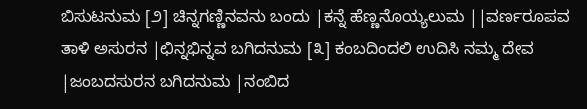ಬಿಸುಟನುಮ [೨] ಚಿನ್ನಗಣ್ಣಿನವನು ಬಂದು |ಕನ್ನೆ ಹೆಣ್ಣನೊಯ್ಯಲುಮ ||ವರ್ಣರೂಪವ ತಾಳಿ ಅಸುರನ |ಛಿನ್ನಭಿನ್ನವ ಬಗಿದನುಮ [೩] ಕಂಬದಿಂದಲಿ ಉದಿಸಿ ನಮ್ಮ ದೇವ |ಜಂಬದಸುರನ ಬಗಿದನುಮ |ನಂಬಿದ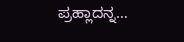ಪ್ರಹ್ಲಾದನ್ನ…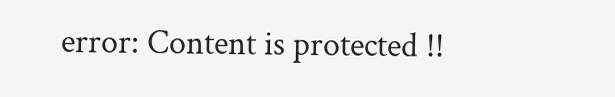error: Content is protected !!